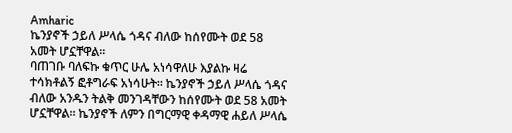Amharic
ኬንያኖች ኃይለ ሥላሴ ጎዳና ብለው ከሰየሙት ወደ 58 አመት ሆኗቸዋል።
ባጠገቡ ባለፍኩ ቁጥር ሁሌ አነሳዋለሁ እያልኩ ዛሬ ተሳክቶልኝ ፎቶግራፍ አነሳሁት። ኬንያኖች ኃይለ ሥላሴ ጎዳና ብለው አንዱን ትልቅ መንገዳቸውን ከሰየሙት ወደ 58 አመት ሆኗቸዋል። ኬንያኖች ለምን በግርማዊ ቀዳማዊ ሐይለ ሥላሴ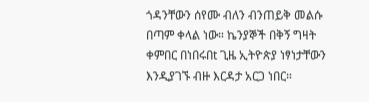ጎዳንቸውን ሰየሙ ብለን ብንጠይቅ መልሱ በጣም ቀላል ነው። ኬንያኞች በቅኝ ግዛት ቀምበር በነበሩበt ጊዜ ኢትዮጵያ ነፃነታቸውን እንዲያገኙ ብዙ እርዳታ አርጋ ነበር።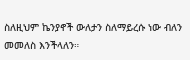ስለዚህም ኬንያኖች ውለታን ስለማይረሱ ነው ብለን መመለስ እንችላለን።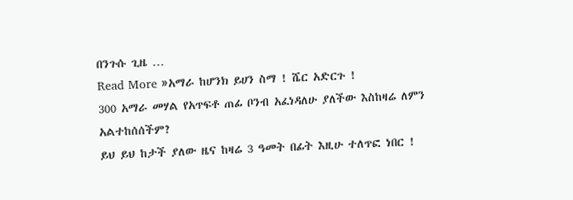በንጉሱ ጊዜ …
Read More »አማራ ከሆንክ ይሀን ስማ ! ሼር አድርጉ !
300 አማራ መሃል የአጥፍቶ ጠፊ ቦንብ አፈነዳለሁ ያለችው እስከዛሬ ለምን አልተከሰሰችም?
ይህ ይህ ከታች ያለው ዜና ከዛሬ 3 ዓመት በፊት እዚሁ ተለጥፎ ነበር !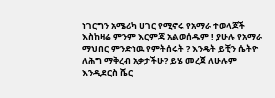ነገርግን አሜሪካ ሀገር የሚኖሩ የአማራ ተወላጆች እስከዛሬ ምንም እርምጃ አልወሰዱም ! ያሁሉ የአማራ ማህበር ምንድነዉ የምትሰሩት ? እንዴት ይቺን ሴትዮ ለሕግ ማቅረብ አቃታችሁ? ይሄ መረጀ ለሁሉም እንዲደርስ ሼር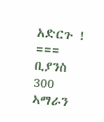አድርጉ ! === ቢያንስ 300 ኣማራን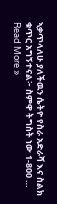ኣቃጥላለሁ ያለችዉን ሴትዮ የስራ አድራሻ እና ስልክ ቁጥር አግኝተናል፦ ስምዋ ትግስት ነው 1-800 …
Read More »